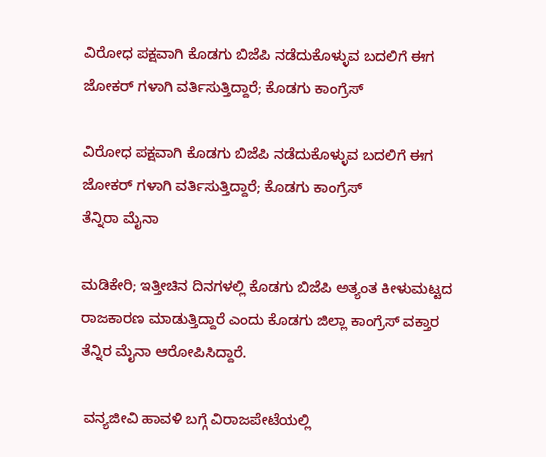ವಿರೋಧ ಪಕ್ಷವಾಗಿ ಕೊಡಗು ಬಿಜೆಪಿ ನಡೆದುಕೊಳ್ಳುವ ಬದಲಿಗೆ ಈಗ ಜೋಕರ್ ಗಳಾಗಿ ವರ್ತಿಸುತ್ತಿದ್ದಾರೆ; ಕೊಡಗು ಕಾಂಗ್ರೆಸ್

ವಿರೋಧ ಪಕ್ಷವಾಗಿ ಕೊಡಗು ಬಿಜೆಪಿ ನಡೆದುಕೊಳ್ಳುವ ಬದಲಿಗೆ ಈಗ ಜೋಕರ್ ಗಳಾಗಿ ವರ್ತಿಸುತ್ತಿದ್ದಾರೆ; ಕೊಡಗು ಕಾಂಗ್ರೆಸ್
ತೆನ್ನಿರಾ ಮೈನಾ

ಮಡಿಕೇರಿ; ಇತ್ತೀಚಿನ ದಿನಗಳಲ್ಲಿ ಕೊಡಗು ಬಿಜೆಪಿ ಅತ್ಯಂತ ಕೀಳುಮಟ್ಟದ ರಾಜಕಾರಣ ಮಾಡುತ್ತಿದ್ದಾರೆ ಎಂದು ಕೊಡಗು ಜಿಲ್ಲಾ ಕಾಂಗ್ರೆಸ್ ವಕ್ತಾರ ತೆನ್ನಿರ ಮೈನಾ ಆರೋಪಿಸಿದ್ದಾರೆ.

 ವನ್ಯಜೀವಿ ಹಾವಳಿ ಬಗ್ಗೆ ವಿರಾಜಪೇಟೆಯಲ್ಲಿ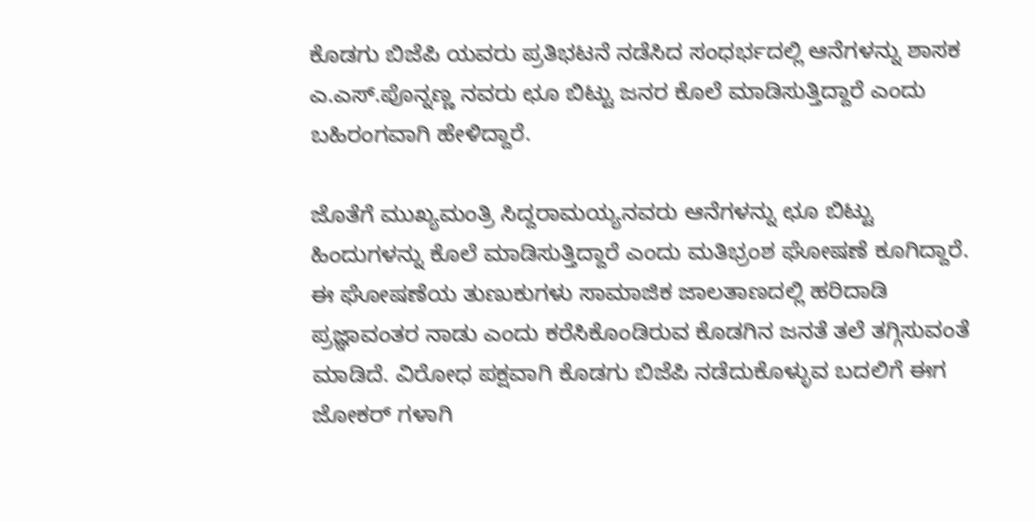ಕೊಡಗು ಬಿಜೆಪಿ ಯವರು ಪ್ರತಿಭಟನೆ ನಡೆಸಿದ ಸಂಧರ್ಭದಲ್ಲಿ ಆನೆಗಳನ್ನು ಶಾಸಕ ಎ.ಎಸ್.ಪೊನ್ನಣ್ಣ ನವರು ಛೂ ಬಿಟ್ಟು ಜನರ ಕೊಲೆ ಮಾಡಿಸುತ್ತಿದ್ದಾರೆ ಎಂದು ಬಹಿರಂಗವಾಗಿ ಹೇಳಿದ್ದಾರೆ.

ಜೊತೆಗೆ ಮುಖ್ಯಮಂತ್ರಿ ಸಿದ್ದರಾಮಯ್ಯನವರು ಆನೆಗಳನ್ನು ಛೂ ಬಿಟ್ಟು ಹಿಂದುಗಳನ್ನು ಕೊಲೆ ಮಾಡಿಸುತ್ತಿದ್ದಾರೆ ಎಂದು ಮತಿಭ್ರಂಶ ಘೋಷಣೆ ಕೂಗಿದ್ದಾರೆ. ಈ ಘೋಷಣೆಯ ತುಣುಕುಗಳು ಸಾಮಾಜಿಕ ಜಾಲತಾಣದಲ್ಲಿ ಹರಿದಾಡಿ ಪ್ರಜ್ಞಾವಂತರ ನಾಡು ಎಂದು ಕರೆಸಿಕೊಂಡಿರುವ ಕೊಡಗಿನ ಜನತೆ ತಲೆ ತಗ್ಗಿಸುವಂತೆ ಮಾಡಿದೆ. ವಿರೋಧ ಪಕ್ಷವಾಗಿ ಕೊಡಗು ಬಿಜೆಪಿ ನಡೆದುಕೊಳ್ಳುವ ಬದಲಿಗೆ ಈಗ ಜೋಕರ್ ಗಳಾಗಿ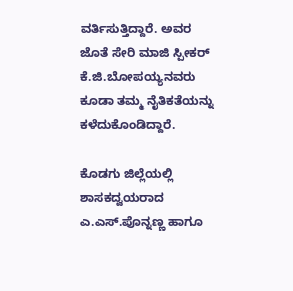ವರ್ತಿಸುತ್ತಿದ್ದಾರೆ. ಅವರ ಜೊತೆ ಸೇರಿ ಮಾಜಿ ಸ್ಪೀಕರ್ ಕೆ.ಜಿ.ಬೋಪಯ್ಯನವರು ಕೂಡಾ ತಮ್ಮ ನೈತಿಕತೆಯನ್ನು ಕಳೆದುಕೊಂಡಿದ್ದಾರೆ.

ಕೊಡಗು ಜಿಲ್ಲೆಯಲ್ಲಿ ಶಾಸಕದ್ವಯರಾದ ಎ.ಎಸ್.ಪೊನ್ನಣ್ಣ ಹಾಗೂ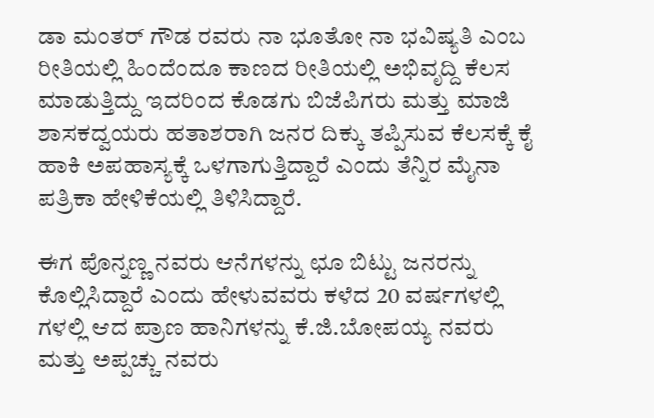ಡಾ ಮಂತರ್ ಗೌಡ ರವರು ನಾ ಭೂತೋ ನಾ ಭವಿಷ್ಯತಿ ಎಂಬ ರೀತಿಯಲ್ಲಿ ಹಿಂದೆಂದೂ ಕಾಣದ ರೀತಿಯಲ್ಲಿ ಅಭಿವೃದ್ದಿ ಕೆಲಸ ಮಾಡುತ್ತಿದ್ದು ಇದರಿಂದ ಕೊಡಗು ಬಿಜೆಪಿಗರು ಮತ್ತು ಮಾಜಿ ಶಾಸಕದ್ವಯರು ಹತಾಶರಾಗಿ ಜನರ ದಿಕ್ಕು ತಪ್ಪಿಸುವ ಕೆಲಸಕ್ಕೆ ಕೈ ಹಾಕಿ ಅಪಹಾಸ್ಯಕ್ಕೆ ಒಳಗಾಗುತ್ತಿದ್ದಾರೆ ಎಂದು ತೆನ್ನಿರ ಮೈನಾ ಪತ್ರಿಕಾ ಹೇಳಿಕೆಯಲ್ಲಿ ತಿಳಿಸಿದ್ದಾರೆ.

ಈಗ ಪೊನ್ನಣ್ಣ ನವರು ಆನೆಗಳನ್ನು ಛೂ ಬಿಟ್ಟು ಜನರನ್ನು ಕೊಲ್ಲಿಸಿದ್ದಾರೆ ಎಂದು ಹೇಳುವವರು ಕಳೆದ 20 ವರ್ಷಗಳಲ್ಲಿ ಗಳಲ್ಲಿ ಆದ ಪ್ರಾಣ ಹಾನಿಗಳನ್ನು ಕೆ.ಜಿ.ಬೋಪಯ್ಯ ನವರು ಮತ್ತು ಅಪ್ಪಚ್ಚು ನವರು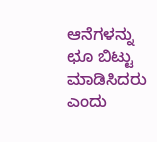ಆನೆಗಳನ್ನು ಛೂ ಬಿಟ್ಟು ಮಾಡಿಸಿದರು ಎಂದು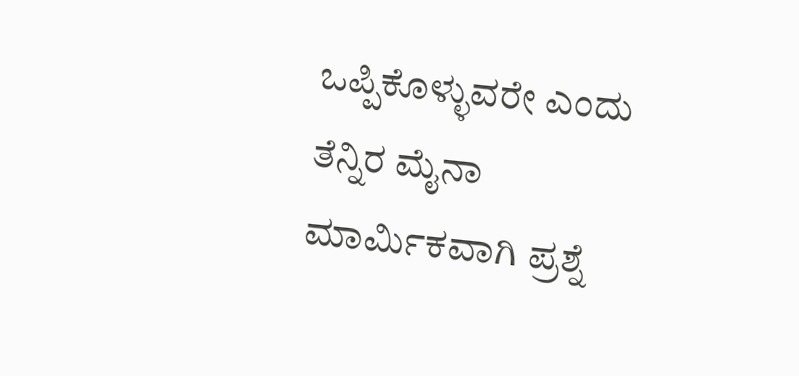ಒಪ್ಪಿಕೊಳ್ಳುವರೇ ಎಂದು ತೆನ್ನಿರ ಮೈನಾ ಮಾರ್ಮಿಕವಾಗಿ ಪ್ರಶ್ನೆ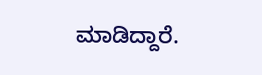ಮಾಡಿದ್ದಾರೆ.